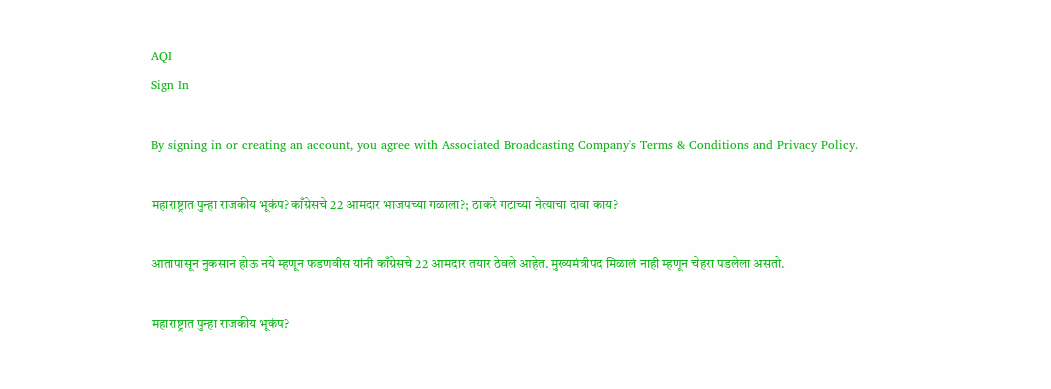AQI
Sign In

By signing in or creating an account, you agree with Associated Broadcasting Company's Terms & Conditions and Privacy Policy.

महाराष्ट्रात पुन्हा राजकीय भूकंप? काँग्रेसचे 22 आमदार भाजपच्या गळाला?; ठाकरे गटाच्या नेत्याचा दावा काय?

आतापासून नुकसान होऊ नये म्हणून फडणवीस यांनी काँग्रेसचे 22 आमदार तयार ठेवले आहेत. मुख्यमंत्रीपद मिळालं नाही म्हणून चेहरा पडलेला असतो.

महाराष्ट्रात पुन्हा राजकीय भूकंप?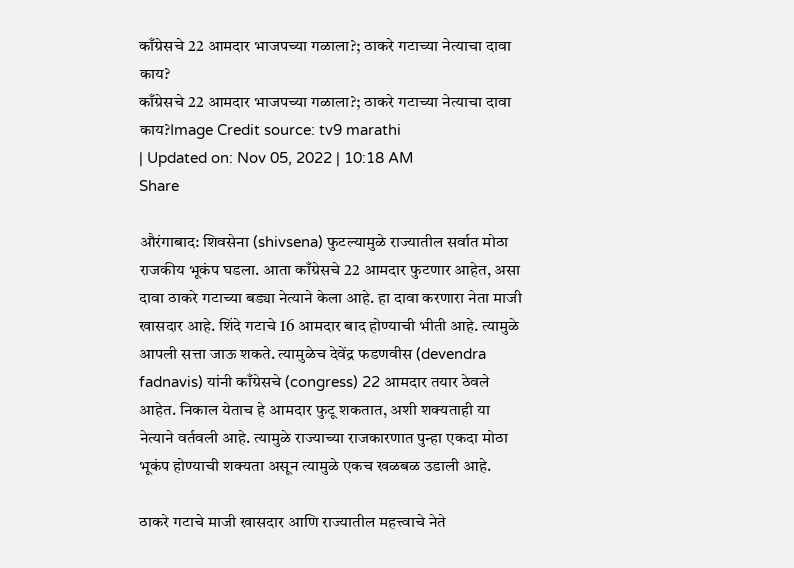काँग्रेसचे 22 आमदार भाजपच्या गळाला?; ठाकरे गटाच्या नेत्याचा दावा काय?
काँग्रेसचे 22 आमदार भाजपच्या गळाला?; ठाकरे गटाच्या नेत्याचा दावा काय?Image Credit source: tv9 marathi
| Updated on: Nov 05, 2022 | 10:18 AM
Share

औरंगाबाद: शिवसेना (shivsena) फुटल्यामुळे राज्यातील सर्वात मोठा राजकीय भूकंप घडला. आता काँग्रेसचे 22 आमदार फुटणार आहेत, असा दावा ठाकरे गटाच्या बड्या नेत्याने केला आहे. हा दावा करणारा नेता माजी खासदार आहे. शिंदे गटाचे 16 आमदार बाद होण्याची भीती आहे. त्यामुळे आपली सत्ता जाऊ शकते. त्यामुळेच देवेंद्र फडणवीस (devendra fadnavis) यांनी काँग्रेसचे (congress) 22 आमदार तयार ठेवले आहेत. निकाल येताच हे आमदार फुटू शकतात, अशी शक्यताही या नेत्याने वर्तवली आहे. त्यामुळे राज्याच्या राजकारणात पुन्हा एकदा मोठा भूकंप होण्याची शक्यता असून त्यामुळे एकच खळबळ उडाली आहे.

ठाकरे गटाचे माजी खासदार आणि राज्यातील महत्त्वाचे नेते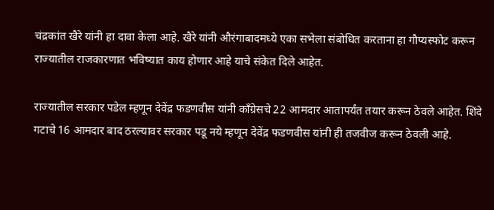चंद्रकांत खैरे यांनी हा दावा केला आहे. खैरे यांनी औरंगाबादमध्ये एका सभेला संबोधित करताना हा गौप्यस्फोट करून राज्यातील राजकारणात भविष्यात काय होणार आहे याचे संकेत दिले आहेत.

राज्यातील सरकार पडेल म्हणून देवेंद्र फडणवीस यांनी काँग्रेसचे 22 आमदार आतापर्यंत तयार करून ठेवले आहेत. शिंदे गटाचे 16 आमदार बाद ठरल्यावर सरकार पडू नये म्हणून देवेंद्र फडणवीस यांनी ही तजवीज करून ठेवली आहे.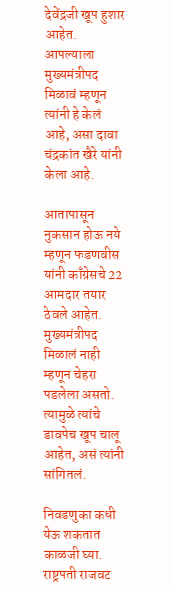देवेंद्रजी खूप हुशार आहेत. आपल्याला मुख्यमंत्रीपद मिळावं म्हणून त्यांनी हे केलं आहे, असा दावा चंद्रकांत खैरे यांनी केला आहे.

आतापासून नुकसान होऊ नये म्हणून फडणवीस यांनी काँग्रेसचे 22 आमदार तयार ठेवले आहेत. मुख्यमंत्रीपद मिळालं नाही म्हणून चेहरा पडलेला असतो. त्यामुळे त्यांचे डावपेच खूप चालू आहेत, असं त्यांनी सांगितलं.

निवडणुका कधी येऊ शकतात काळजी घ्या. राष्ट्रपती राजवट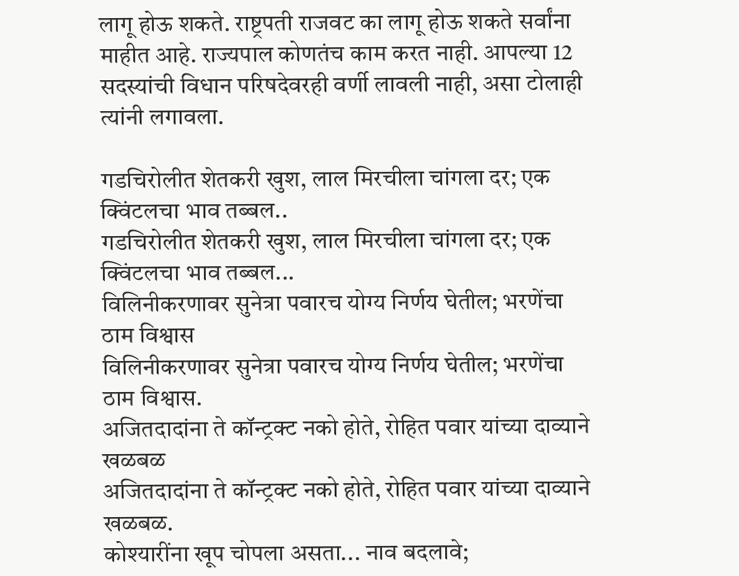लागू होऊ शकते. राष्ट्रपती राजवट का लागू होऊ शकते सर्वांना माहीत आहे. राज्यपाल कोणतंच काम करत नाही. आपल्या 12 सदस्यांची विधान परिषदेवरही वर्णी लावली नाही, असा टोलाही त्यांनी लगावला.

गडचिरोलीत शेतकरी खुश, लाल मिरचीला चांगला दर; एक क्विंटलचा भाव तब्बल..
गडचिरोलीत शेतकरी खुश, लाल मिरचीला चांगला दर; एक क्विंटलचा भाव तब्बल...
विलिनीकरणावर सुनेत्रा पवारच योग्य निर्णय घेतील; भरणेंचा ठाम विश्वास
विलिनीकरणावर सुनेत्रा पवारच योग्य निर्णय घेतील; भरणेंचा ठाम विश्वास.
अजितदादांना ते कॉन्ट्रक्ट नको होते, रोहित पवार यांच्या दाव्याने खळबळ
अजितदादांना ते कॉन्ट्रक्ट नको होते, रोहित पवार यांच्या दाव्याने खळबळ.
कोश्यारींना खूप चोपला असता... नाव बदलावे;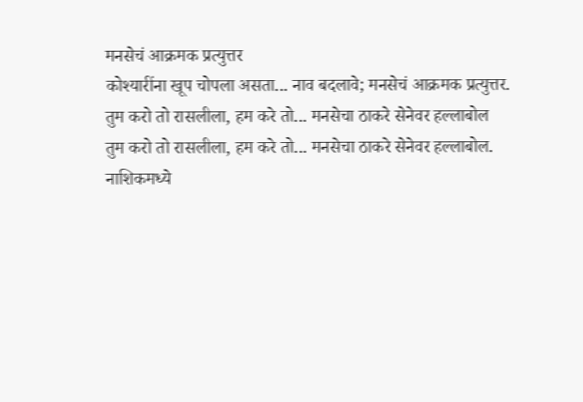मनसेचं आक्रमक प्रत्युत्तर
कोश्यारींना खूप चोपला असता... नाव बदलावे; मनसेचं आक्रमक प्रत्युत्तर.
तुम करो तो रासलीला, हम करे तो... मनसेचा ठाकरे सेनेवर हल्लाबोल
तुम करो तो रासलीला, हम करे तो... मनसेचा ठाकरे सेनेवर हल्लाबोल.
नाशिकमध्ये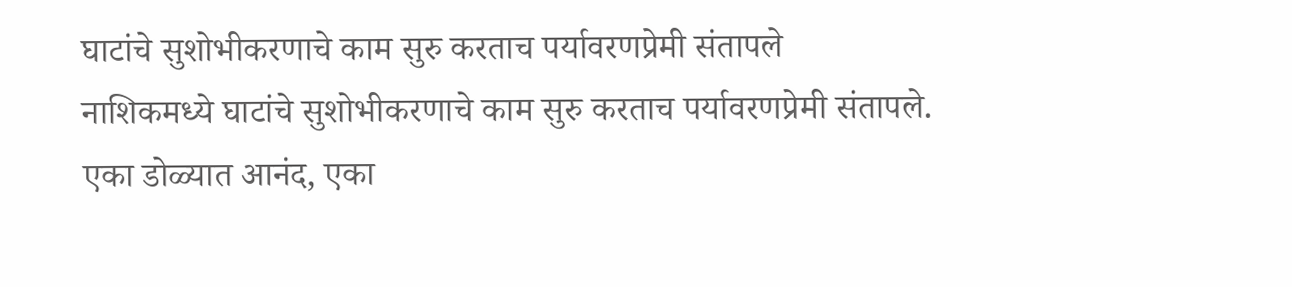घाटांचे सुशोभीकरणाचे काम सुरु करताच पर्यावरणप्रेमी संतापले
नाशिकमध्ये घाटांचे सुशोभीकरणाचे काम सुरु करताच पर्यावरणप्रेमी संतापले.
एका डोळ्यात आनंद, एका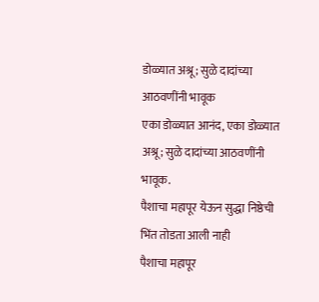डोळ्यात अश्रू; सुळे दादांच्या आठवणींनी भावूक
एका डोळ्यात आनंद, एका डोळ्यात अश्रू; सुळे दादांच्या आठवणींनी भावूक.
पैशाचा महापूर येऊन सुद्धा निष्ठेची भिंत तोडता आली नाही
पैशाचा महापूर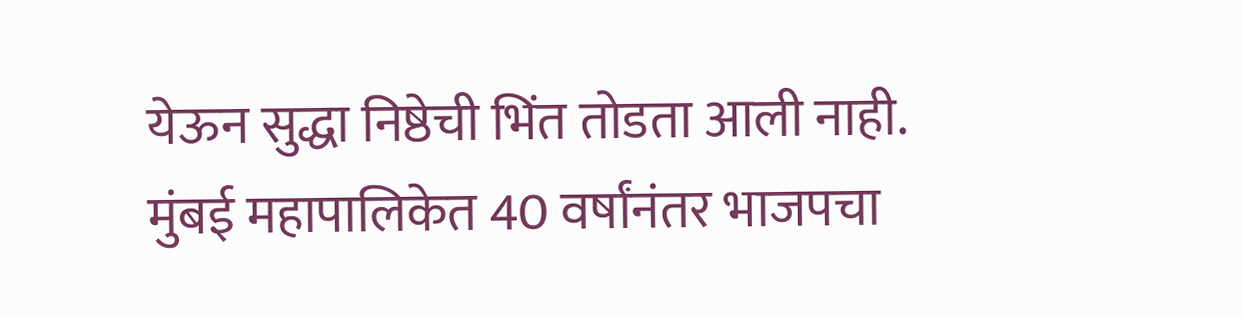येऊन सुद्धा निष्ठेची भिंत तोडता आली नाही.
मुंबई महापालिकेत 40 वर्षांनंतर भाजपचा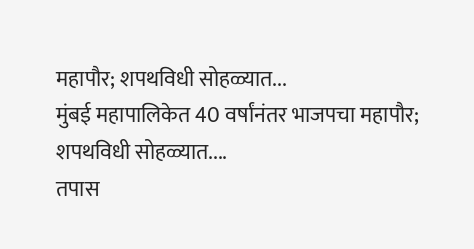महापौर; शपथविधी सोहळ्यात...
मुंबई महापालिकेत 40 वर्षांनंतर भाजपचा महापौर; शपथविधी सोहळ्यात....
तपास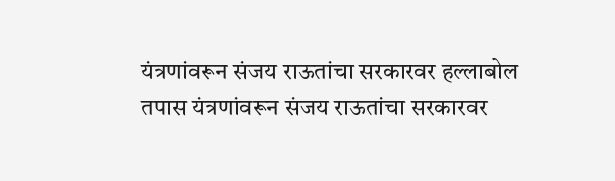यंत्रणांवरून संजय राऊतांचा सरकारवर हल्लाबोल
तपास यंत्रणांवरून संजय राऊतांचा सरकारवर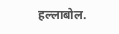हल्लाबोल.